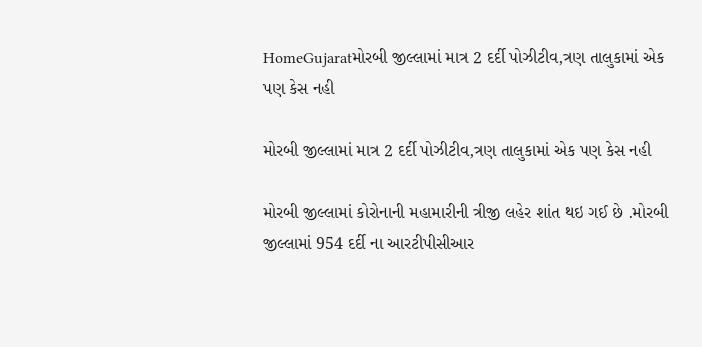HomeGujaratમોરબી જીલ્લામાં માત્ર 2 દર્દી પોઝીટીવ,ત્રણ તાલુકામાં એક પણ કેસ નહી

મોરબી જીલ્લામાં માત્ર 2 દર્દી પોઝીટીવ,ત્રણ તાલુકામાં એક પણ કેસ નહી

મોરબી જીલ્લામાં કોરોનાની મહામારીની ત્રીજી લહેર શાંત થઇ ગઈ છે .મોરબી જીલ્લામાં 954 દર્દી ના આરટીપીસીઆર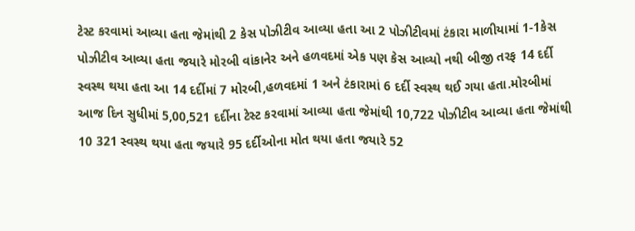ટેસ્ટ કરવામાં આવ્યા હતા જેમાંથી 2 કેસ પોઝીટીવ આવ્યા હતા આ 2 પોઝીટીવમાં ટંકારા માળીયામાં 1-1કેસ પોઝીટીવ આવ્યા હતા જયારે મોરબી વાંકાનેર અને હળવદમાં એક પણ કેસ આવ્યો નથી બીજી તરફ 14 દર્દી સ્વસ્થ થયા હતા આ 14 દર્દીમાં 7 મોરબી,હળવદમાં 1 અને ટંકારામાં 6 દર્દી સ્વસ્થ થઈ ગયા હતા.મોરબીમાં આજ દિન સુધીમાં 5,00,521 દર્દીના ટેસ્ટ કરવામાં આવ્યા હતા જેમાંથી 10,722 પોઝીટીવ આવ્યા હતા જેમાંથી 10 321 સ્વસ્થ થયા હતા જયારે 95 દર્દીઓના મોત થયા હતા જયારે 52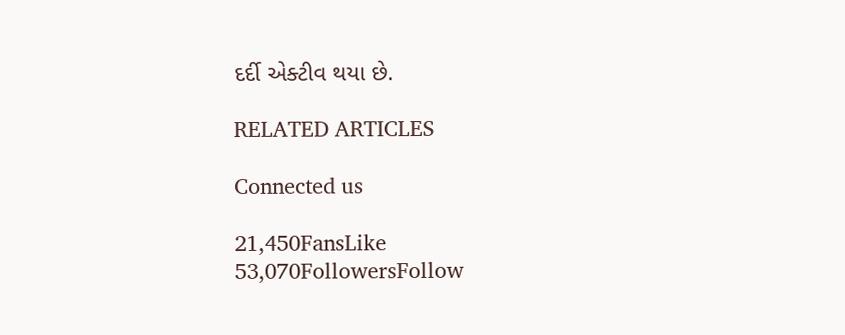દર્દી એક્ટીવ થયા છે.

RELATED ARTICLES

Connected us

21,450FansLike
53,070FollowersFollow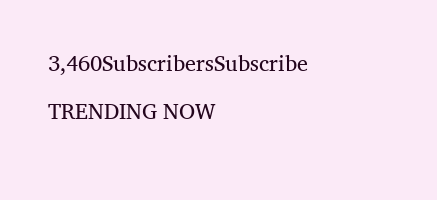3,460SubscribersSubscribe

TRENDING NOW